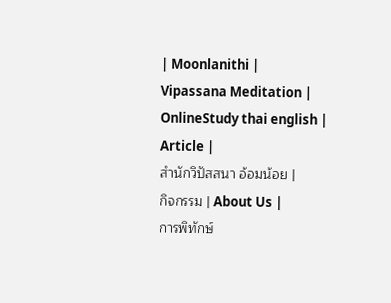| Moonlanithi |
Vipassana Meditation |
OnlineStudy thai english |
Article |
สำนักวิปัสสนา อ้อมน้อย |
กิจกรรม | About Us |
การพิทักษ์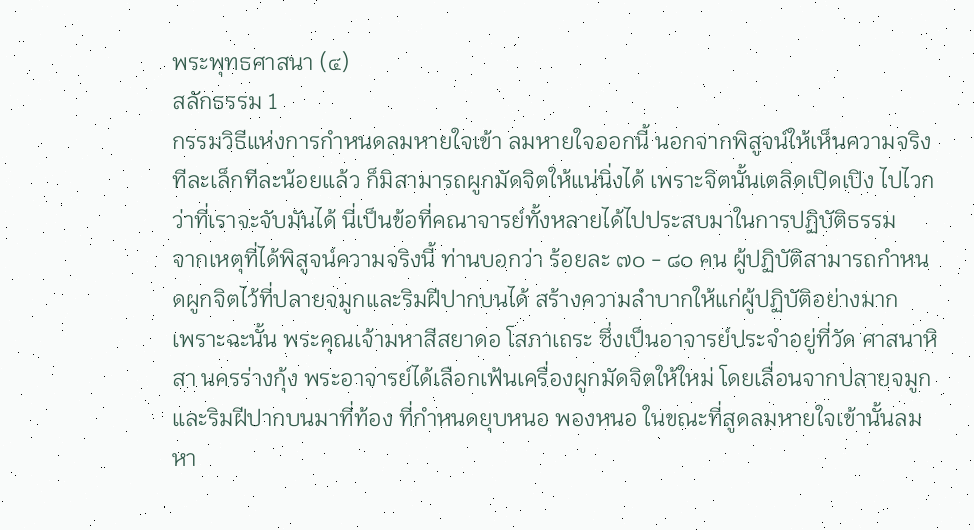พระพุทธศาสนา (๔)
สลักธรรม 1
กรรมวิธีแห่งการกำหนดลมหายใจเข้า ลมหายใจออกนี้ นอกจากพิสูจน์ให้เห็นความจริงทีละเล็กทีละน้อยแล้ว ก็มิสามารถผูกมัดจิตให้แน่นิ่งได้ เพราะจิตนั้นเตลิดเปิดเปิง ไปไวกว่าที่เราจะจับมันได้ นี่เป็นข้อที่คณาจารย์ทั้งหลายได้ไปประสบมาในการปฏิบัติธรรม
จากเหตุที่ได้พิสูจน์ความจริงนี้ ท่านบอกว่า ร้อยละ ๗๐ - ๘๐ คน ผู้ปฏิบัติสามารถกำหนดผูกจิตไว้ที่ปลายจมูกและริมฝีปากบนได้ สร้างความลำบากให้แก่ผู้ปฏิบัติอย่างมาก
เพราะฉะนั้น พระคุณเจ้ามหาสีสยาดอ โสภาเถระ ซึ่งเป็นอาจารย์ประจำอยู่ที่วัด ศาสนาหิสา นครร่างกุ้ง พระอาจารย์ได้เลือกเฟ้นเครื่องผูกมัดจิตให้ใหม่ โดยเลื่อนจากปลายจมูกและริมฝีปากบนมาที่ท้อง ที่กำหนดยุบหนอ พองหนอ ในขณะที่สูดลมหายใจเข้านั้นลมหา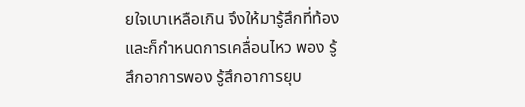ยใจเบาเหลือเกิน จึงให้มารู้สึกที่ท้อง และก็กำหนดการเคลื่อนไหว พอง รู้สึกอาการพอง รู้สึกอาการยุบ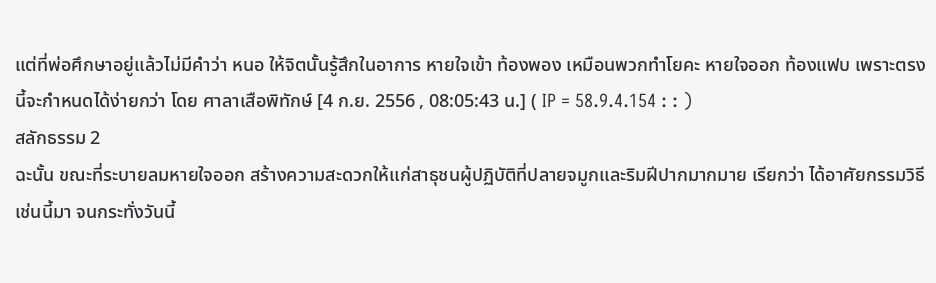แต่ที่พ่อศึกษาอยู่แล้วไม่มีคำว่า หนอ ให้จิตนั้นรู้สึกในอาการ หายใจเข้า ท้องพอง เหมือนพวกทำโยคะ หายใจออก ท้องแฟบ เพราะตรงนี้จะกำหนดได้ง่ายกว่า โดย ศาลาเสือพิทักษ์ [4 ก.ย. 2556 , 08:05:43 น.] ( IP = 58.9.4.154 : : )
สลักธรรม 2
ฉะนั้น ขณะที่ระบายลมหายใจออก สร้างความสะดวกให้แก่สาธุชนผู้ปฏิบัติที่ปลายจมูกและริมฝีปากมากมาย เรียกว่า ได้อาศัยกรรมวิธีเช่นนี้มา จนกระทั่งวันนี้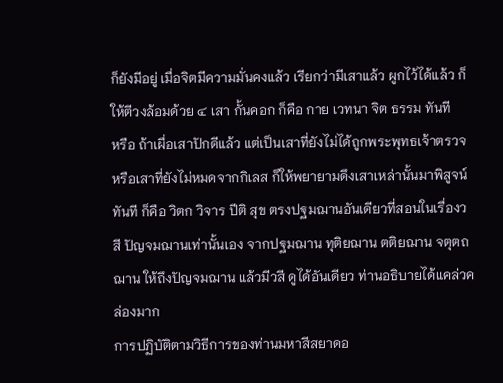ก็ยังมีอยู่ เมื่อจิตมีความมั่นคงแล้ว เรียกว่ามีเสาแล้ว ผูกไว้ได้แล้ว ก็ให้ตีวงล้อมด้วย ๔ เสา กั้นคอก ก็คือ กาย เวทนา จิต ธรรม ทันที
หรือ ถ้าเผื่อเสาปักดีแล้ว แต่เป็นเสาที่ยังไม่ได้ถูกพระพุทธเจ้าตรวจ หรือเสาที่ยังไม่หมดจากกิเลส ก็ให้พยายามดึงเสาเหล่านั้นมาพิสูจน์ทันที ก็คือ วิตก วิจาร ปีติ สุข ตรงปฐมฌานอันเดียวที่สอนในเรื่องวสี ปัญจมฌานเท่านั้นเอง จากปฐมฌาน ทุติยฌาน ตติยฌาน จตุตถฌาน ให้ถึงปัญจมฌาน แล้วมีวสี ดูได้อันเดียว ท่านอธิบายได้แคล่วคล่องมาก
การปฏิบัติตามวิธีการของท่านมหาสีสยาดอ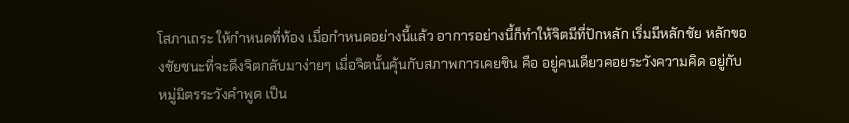โสภาเถระ ให้กำหนดที่ท้อง เมื่อกำหนดอย่างนี้แล้ว อาการอย่างนี้ก็ทำให้จิตมีที่ปักหลัก เริ่มมีหลักชัย หลักของชัยชนะที่จะดึงจิตกลับมาง่ายๆ เมื่อจิตนั้นคุ้นกับสภาพการเคยชิน คือ อยู่คนเดียวคอยระวังความคิด อยู่กับหมู่มิตรระวังคำพูด เป็น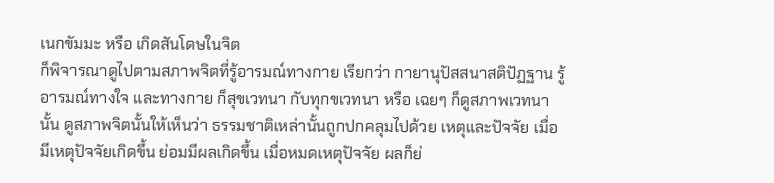เนกขัมมะ หรือ เกิดสันโดษในจิต
ก็พิจารณาดูไปตามสภาพจิตที่รู้อารมณ์ทางกาย เรียกว่า กายานุปัสสนาสติปัฏฐาน รู้อารมณ์ทางใจ และทางกาย ก็สุขเวทนา กับทุกขเวทนา หรือ เฉยๆ ก็ดูสภาพเวทนานั้น ดูสภาพจิตนั้นให้เห็นว่า ธรรมชาติเหล่านั้นถูกปกคลุมไปด้วย เหตุและปัจจัย เมื่อมีเหตุปัจจัยเกิดขึ้น ย่อมมีผลเกิดขึ้น เมื่อหมดเหตุปัจจัย ผลก็ย่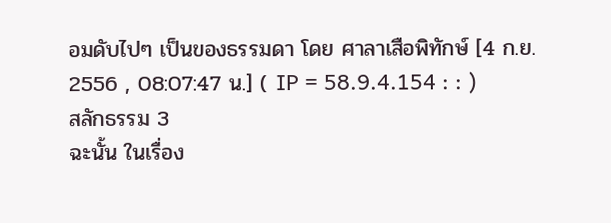อมดับไปๆ เป็นของธรรมดา โดย ศาลาเสือพิทักษ์ [4 ก.ย. 2556 , 08:07:47 น.] ( IP = 58.9.4.154 : : )
สลักธรรม 3
ฉะนั้น ในเรื่อง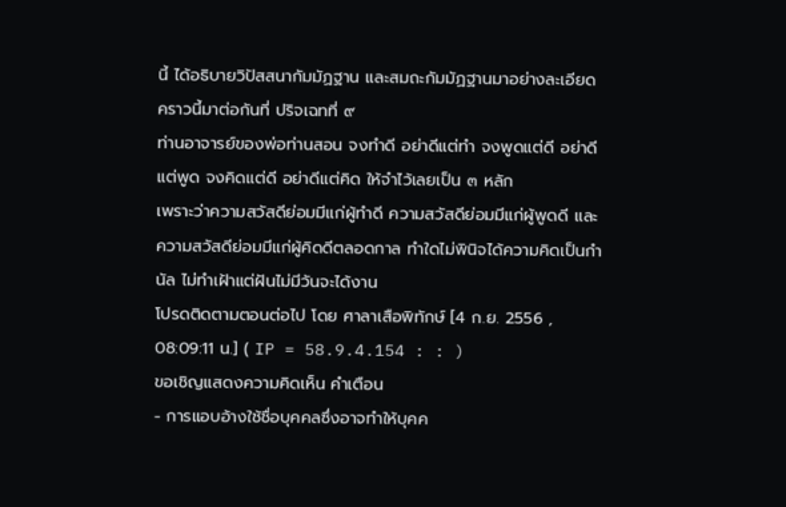นี้ ได้อธิบายวิปัสสนากัมมัฏฐาน และสมถะกัมมัฏฐานมาอย่างละเอียด คราวนี้มาต่อกันที่ ปริจเฉทที่ ๙
ท่านอาจารย์ของพ่อท่านสอน จงทำดี อย่าดีแต่ทำ จงพูดแต่ดี อย่าดีแต่พูด จงคิดแต่ดี อย่าดีแต่คิด ให้จำไว้เลยเป็น ๓ หลัก
เพราะว่าความสวัสดีย่อมมีแก่ผู้ทำดี ความสวัสดีย่อมมีแก่ผู้พูดดี และความสวัสดีย่อมมีแก่ผู้คิดดีตลอดกาล ทำใดไม่พินิจได้ความคิดเป็นกำนัล ไม่ทำเฝ้าแต่ฝันไม่มีวันจะได้งาน
โปรดติดตามตอนต่อไป โดย ศาลาเสือพิทักษ์ [4 ก.ย. 2556 , 08:09:11 น.] ( IP = 58.9.4.154 : : )
ขอเชิญแสดงความคิดเห็น คำเตือน
- การแอบอ้างใช้ชื่อบุคคลซึ่งอาจทำให้บุคค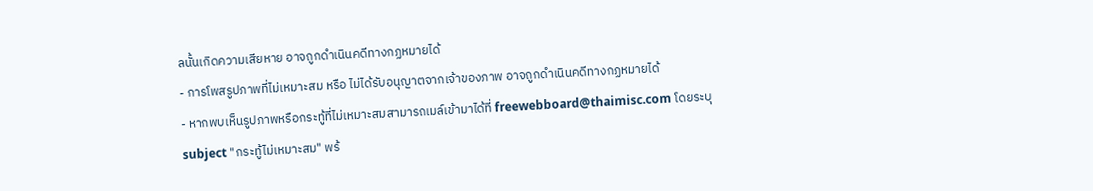ลนั้นเกิดความเสียหาย อาจถูกดำเนินคดีทางกฏหมายได้
- การโพสรูปภาพที่ไม่เหมาะสม หรือ ไม่ได้รับอนุญาตจากเจ้าของภาพ อาจถูกดำเนินคดีทางกฏหมายได้
- หากพบเห็นรูปภาพหรือกระทู้ที่ไม่เหมาะสมสามารถเมล์เข้ามาได้ที่ freewebboard@thaimisc.com โดยระบุ subject "กระทู้ไม่เหมาะสม" พร้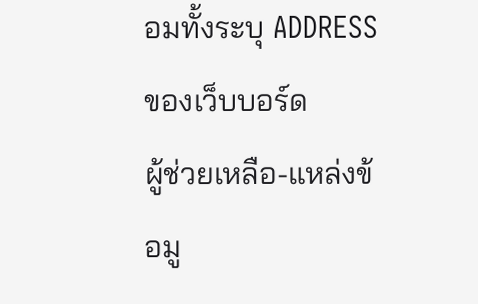อมทั้งระบุ ADDRESS ของเว็บบอร์ด
ผู้ช่วยเหลือ-แหล่งข้อมู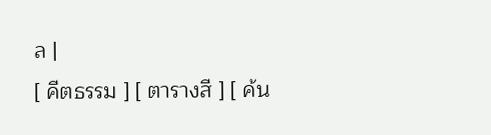ล |
[ คีตธรรม ] [ ตารางสี ] [ ค้น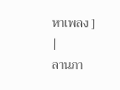หาเพลง ] |
ลานภา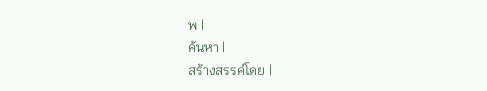พ |
ค้นหา |
สร้างสรรค์โดย |